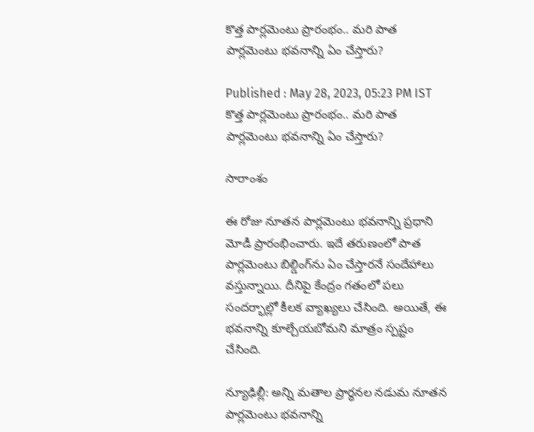కొత్త పార్లమెంటు ప్రారంభం.. మరి పాత పార్లమెంటు భవనాన్ని ఏం చేస్తారు?

Published : May 28, 2023, 05:23 PM IST
కొత్త పార్లమెంటు ప్రారంభం.. మరి పాత పార్లమెంటు భవనాన్ని ఏం చేస్తారు?

సారాంశం

ఈ రోజు నూతన పార్లమెంటు భవనాన్ని ప్రధాని మోడీ ప్రారంభించారు. ఇదే తరుణంలో పాత పార్లమెంటు బిల్డింగ్‌ను ఏం చేస్తారనే సందేహాలు వస్తున్నాయి. దీనిపై కేంద్రం గతంలో పలు సందర్భాల్లో కీలక వ్యాఖ్యలు చేసింది. అయితే, ఈ భవనాన్ని కూల్చేయబోమని మాత్రం స్పష్టం చేసింది.

న్యూఢిల్లీ: అన్ని మతాల ప్రార్థనల నడుమ నూతన పార్లమెంటు భవనాన్ని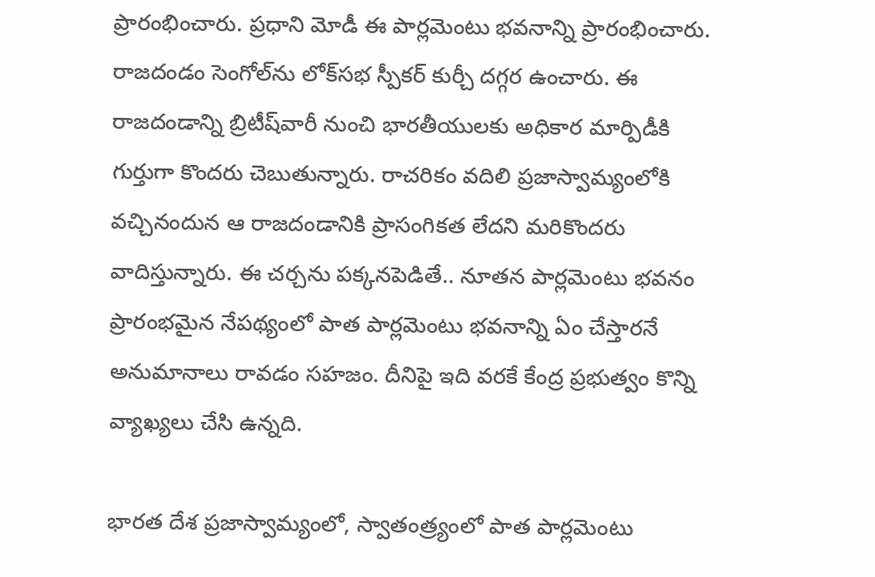ప్రారంభించారు. ప్రధాని మోడీ ఈ పార్లమెంటు భవనాన్ని ప్రారంభించారు. రాజదండం సెంగోల్‌ను లోక్‌సభ స్పీకర్ కుర్చీ దగ్గర ఉంచారు. ఈ రాజదండాన్ని బ్రిటీష్‌వారీ నుంచి భారతీయులకు అధికార మార్పిడీకి గుర్తుగా కొందరు చెబుతున్నారు. రాచరికం వదిలి ప్రజాస్వామ్యంలోకి వచ్చినందున ఆ రాజదండానికి ప్రాసంగికత లేదని మరికొందరు వాదిస్తున్నారు. ఈ చర్చను పక్కనపెడితే.. నూతన పార్లమెంటు భవనం ప్రారంభమైన నేపథ్యంలో పాత పార్లమెంటు భవనాన్ని ఏం చేస్తారనే అనుమానాలు రావడం సహజం. దీనిపై ఇది వరకే కేంద్ర ప్రభుత్వం కొన్ని వ్యాఖ్యలు చేసి ఉన్నది.

భారత దేశ ప్రజాస్వామ్యంలో, స్వాతంత్ర్యంలో పాత పార్లమెంటు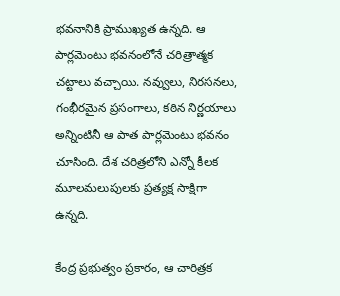భవనానికి ప్రాముఖ్యత ఉన్నది. ఆ పార్లమెంటు భవనంలోనే చరిత్రాత్మక చట్టాలు వచ్చాయి. నవ్వులు, నిరసనలు, గంభీరమైన ప్రసంగాలు, కఠిన నిర్ణయాలు అన్నింటినీ ఆ పాత పార్లమెంటు భవనం చూసింది. దేశ చరిత్రలోని ఎన్నో కీలక మూలమలుపులకు ప్రత్యక్ష సాక్షిగా ఉన్నది.

కేంద్ర ప్రభుత్వం ప్రకారం, ఆ చారిత్రక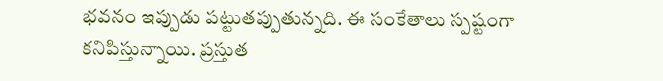భవనం ఇప్పుడు పట్టుతప్పుతున్నది. ఈ సంకేతాలు స్పష్టంగా కనిపిస్తున్నాయి. ప్రస్తుత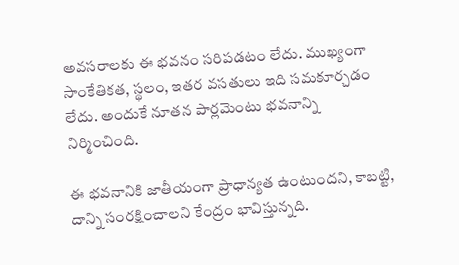అవసరాలకు ఈ భవనం సరిపడటం లేదు. ముఖ్యంగా సాంకేతికత, స్థలం, ఇతర వసతులు ఇది సమకూర్చడం లేదు. అందుకే నూతన పార్లమెంటు భవనాన్ని నిర్మించింది.

ఈ భవనానికి జాతీయంగా ప్రాధాన్యత ఉంటుందని, కాబట్టి, దాన్ని సంరక్షించాలని కేంద్రం భావిస్తున్నది.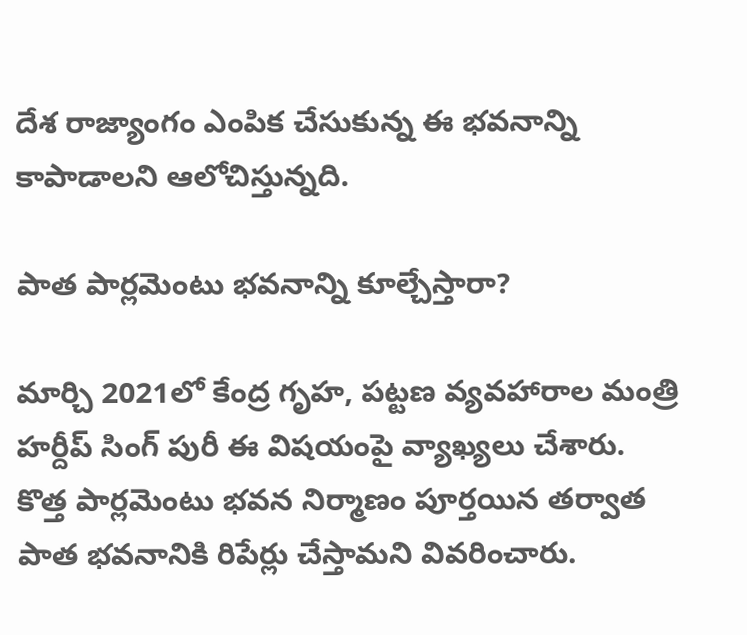దేశ రాజ్యాంగం ఎంపిక చేసుకున్న ఈ భవనాన్ని కాపాడాలని ఆలోచిస్తున్నది.

పాత పార్లమెంటు భవనాన్ని కూల్చేస్తారా?

మార్చి 2021లో కేంద్ర గృహ, పట్టణ వ్యవహారాల మంత్రి హర్దీప్ సింగ్ పురీ ఈ విషయంపై వ్యాఖ్యలు చేశారు. కొత్త పార్లమెంటు భవన నిర్మాణం పూర్తయిన తర్వాత పాత భవనానికి రిపేర్లు చేస్తామని వివరించారు.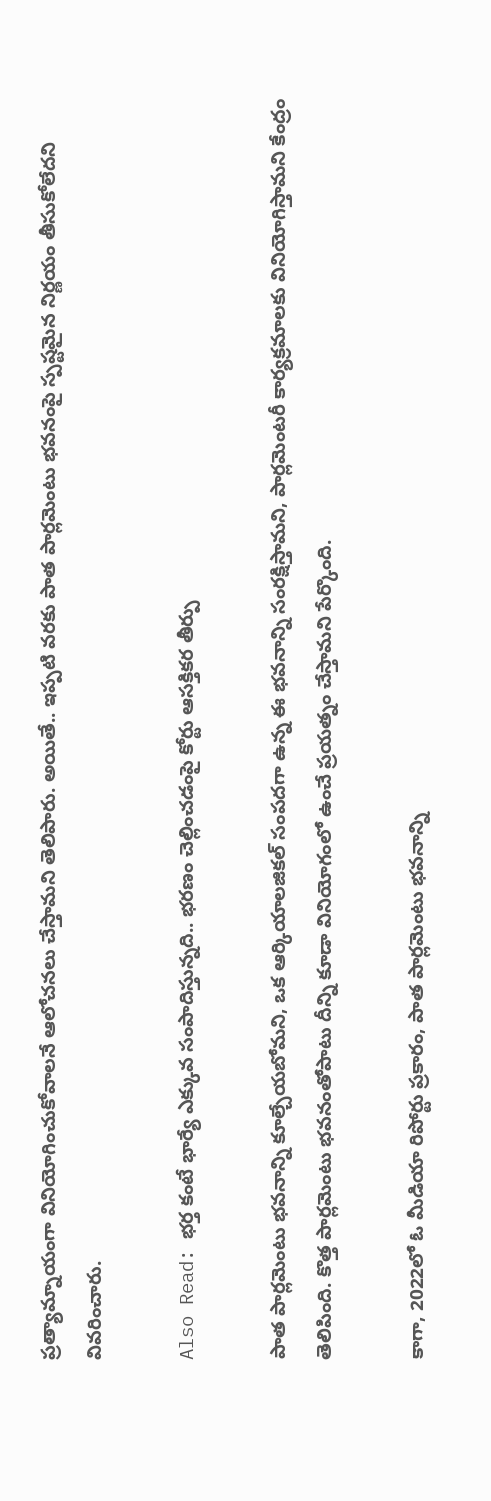ప్రత్యామ్నాయంగా వినియోగించుకోవాలనే ఆలోచనలు చేస్తామని తెలిపారు. అయితే.. ఇప్పటి వరకు పాత పార్లమెంటు భవనంపై స్పష్టమైన నిర్ణయం తీసుకోలేదని వివరించారు.

Also Read: భర్త కంటే భార్యే ఎక్కువ సంపాదిస్తున్నది.. భరణం చెల్లించడంపై కోర్టు ఆసక్తికర తీర్పు

పాత పార్లమెంటు భవనాన్ని కూల్చేయబోమని, ఒక ఆర్కియాలజికల్ సంపదగా ఉన్న ఈ భవనాన్ని సంరక్షిస్తామని, పార్లమెంటరీ కార్యక్రమాలకు వినియోగిస్తామని కేంద్రం తెలిపింది. కొత్త పార్లమెంటు భవనంతోపాటు దీన్ని కూడా వినియోగంలో ఉంచే ప్రయత్నం చేస్తామని పేర్కొంది.

కాగా, 2022లో ఓ మీడియా రిపోర్టు ప్రకారం, పాత పార్లమెంటు భవనాన్ని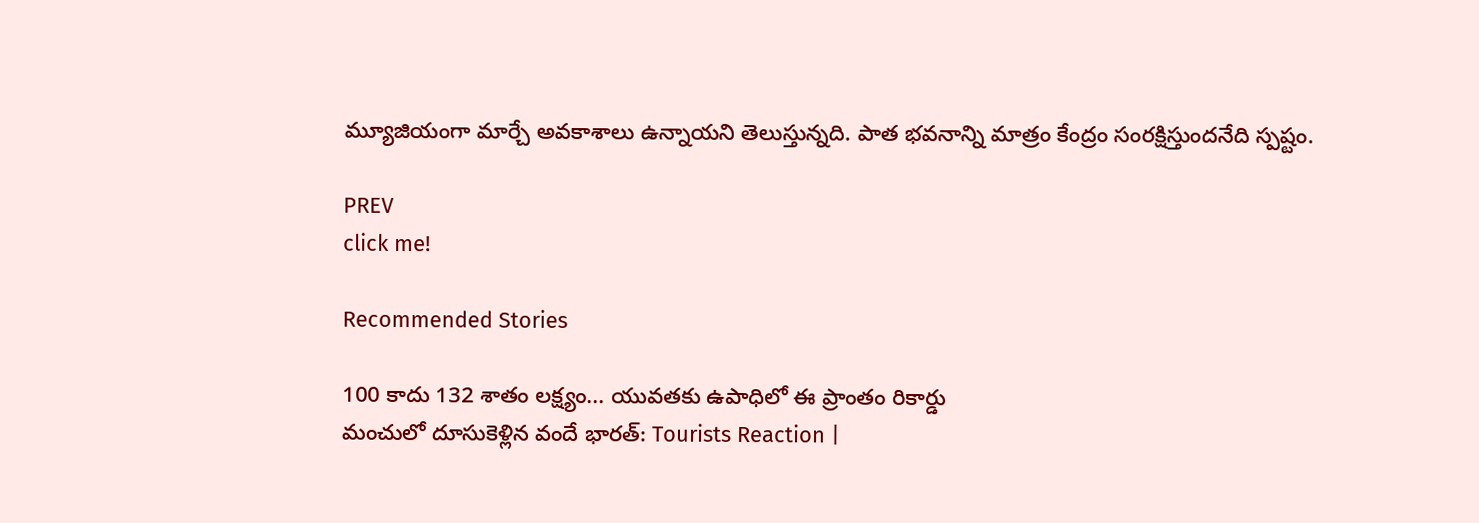మ్యూజియంగా మార్చే అవకాశాలు ఉన్నాయని తెలుస్తున్నది. పాత భవనాన్ని మాత్రం కేంద్రం సంరక్షిస్తుందనేది స్పష్టం.

PREV
click me!

Recommended Stories

100 కాదు 132 శాతం లక్ష్యం... యువతకు ఉపాధిలో ఈ ప్రాంతం రికార్డు
మంచులో దూసుకెళ్లిన వందే భారత్: Tourists Reaction |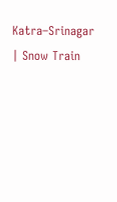Katra–Srinagar | Snow Train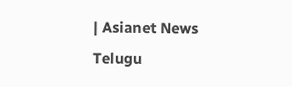| Asianet News Telugu